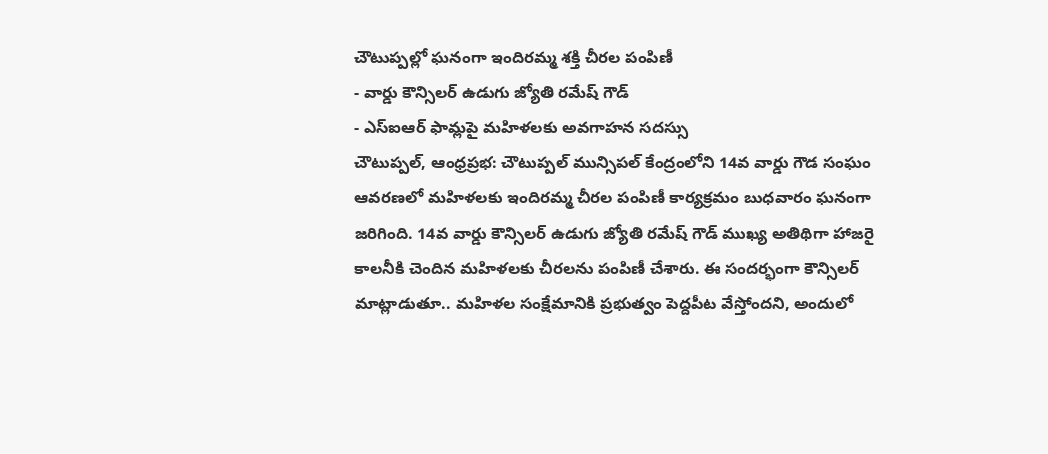చౌటుప్పల్లో ఘనంగా ఇందిరమ్మ శక్తి చీరల పంపిణీ
- వార్డు కౌన్సిలర్ ఉడుగు జ్యోతి రమేష్ గౌడ్
- ఎస్ఐఆర్ ఫామ్లపై మహిళలకు అవగాహన సదస్సు
చౌటుప్పల్, ఆంధ్రప్రభ: చౌటుప్పల్ మున్సిపల్ కేంద్రంలోని 14వ వార్డు గౌడ సంఘం ఆవరణలో మహిళలకు ఇందిరమ్మ చీరల పంపిణీ కార్యక్రమం బుధవారం ఘనంగా జరిగింది. 14వ వార్డు కౌన్సిలర్ ఉడుగు జ్యోతి రమేష్ గౌడ్ ముఖ్య అతిథిగా హాజరై కాలనీకి చెందిన మహిళలకు చీరలను పంపిణీ చేశారు. ఈ సందర్భంగా కౌన్సిలర్ మాట్లాడుతూ.. మహిళల సంక్షేమానికి ప్రభుత్వం పెద్దపీట వేస్తోందని, అందులో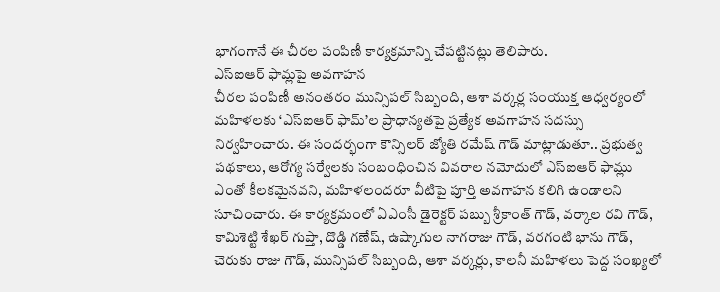భాగంగానే ఈ చీరల పంపిణీ కార్యక్రమాన్ని చేపట్టినట్లు తెలిపారు.
ఎస్ఐఆర్ ఫామ్లపై అవగాహన
చీరల పంపిణీ అనంతరం మున్సిపల్ సిబ్బంది, ఆశా వర్కర్ల సంయుక్త ఆధ్వర్యంలో మహిళలకు ‘ఎస్ఐఆర్ ఫామ్’ల ప్రాధాన్యతపై ప్రత్యేక అవగాహన సదస్సు నిర్వహించారు. ఈ సందర్భంగా కౌన్సిలర్ జ్యోతి రమేష్ గౌడ్ మాట్లాడుతూ.. ప్రభుత్వ పథకాలు, ఆరోగ్య సర్వేలకు సంబంధించిన వివరాల నమోదులో ఎస్ఐఆర్ ఫామ్లు ఎంతో కీలకమైనవని, మహిళలందరూ వీటిపై పూర్తి అవగాహన కలిగి ఉండాలని సూచించారు. ఈ కార్యక్రమంలో ఏఎంసీ డైరెక్టర్ పబ్బు శ్రీకాంత్ గౌడ్, వర్కాల రవి గౌడ్, కామిశెట్టి శేఖర్ గుప్తా, దొడ్డి గణేష్, ఉష్కాగుల నాగరాజు గౌడ్, వరగంటి భాను గౌడ్, చెరుకు రాజు గౌడ్, మున్సిపల్ సిబ్బంది, ఆశా వర్కర్లు, కాలనీ మహిళలు పెద్ద సంఖ్యలో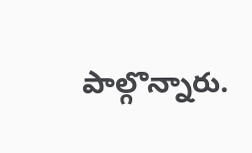పాల్గొన్నారు.